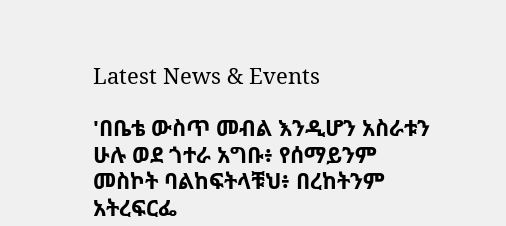Latest News & Events

'በቤቴ ውስጥ መብል እንዲሆን አስራቱን ሁሉ ወደ ጎተራ አግቡ፥ የሰማይንም መስኮት ባልከፍትላቹህ፥ በረከትንም አትረፍርፌ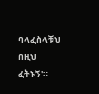ባላፈስላቹህ በዚህ ፈትኑኝ'።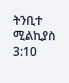ትንቢተ ሚልኪያስ 3:10